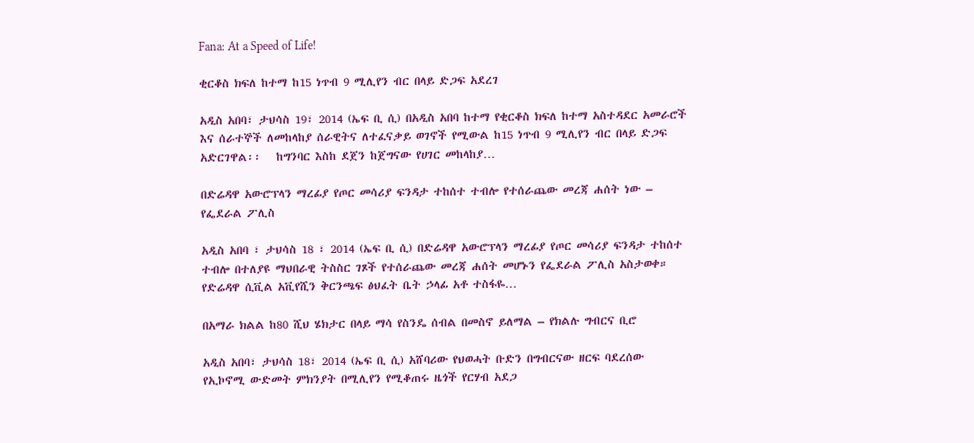Fana: At a Speed of Life!

ቂርቆስ ክፍለ ከተማ ከ15 ነጥብ 9 ሚሊየን ብር በላይ ድጋፍ አደረገ

አዲስ አበባ፣ ታህሳስ 19፣ 2014 (ኤፍ ቢ ሲ) በአዲስ አበባ ከተማ የቂርቆስ ክፍለ ከተማ አስተዳደር አመራሮች እና ሰራተኞች ለመከላከያ ሰራዊትና ለተፈናቃይ ወገኖች የሚውል ከ15 ነጥብ 9 ሚሊየን ብር በላይ ድጋፍ አድርገዋል፡፡   ከግንባር እስከ ደጀን ከጀግናው የሀገር መከላከያ…

በድሬዳዋ አውሮፕላን ማረፊያ የጦር መሳሪያ ፍንዳታ ተከሰተ ተብሎ የተሰራጨው መረጃ ሐሰት ነው – የፌደራል ፖሊስ

አዲስ አበባ ፣ ታህሳስ 18 ፣ 2014 (ኤፍ ቢ ሲ) በድሬዳዋ አውሮፕላን ማረፊያ የጦር መሳሪያ ፍንዳታ ተከሰተ ተብሎ በተለያዩ ማህበራዊ ትስስር ገጾች የተሰራጨው መረጃ ሐሰት መሆኑን የፌደራል ፖሊስ አስታወቀ። የድሬዳዋ ሲቪል አቪየሺን ቅርንጫፍ ፅህፈት ቤት ኃላፊ አቶ ተስፋዬ…

በአማራ ክልል ከ80 ሺህ ሄክታር በላይ ማሳ የስንዴ ሰብል በመስኖ ይለማል – የክልሉ ግብርና ቢሮ

አዲስ አበባ፣ ታህሳስ 18፣ 2014 (ኤፍ ቢ ሲ) አሸባሪው የህወሓት ቡድን በግብርናው ዘርፍ ባደረሰው የኢኮኖሚ ውድመት ምክንያት በሚሊየን የሚቆጠሩ ዜጎች የርሃብ አደጋ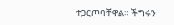ተጋርጦባቸዋል። ችግሩን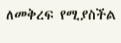ለመቅረፍ የሚያስችል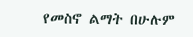የመስኖ ልማት በሁሉም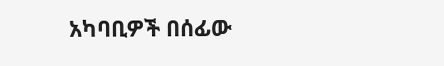አካባቢዎች በሰፊው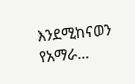እንደሚከናወን የአማራ…